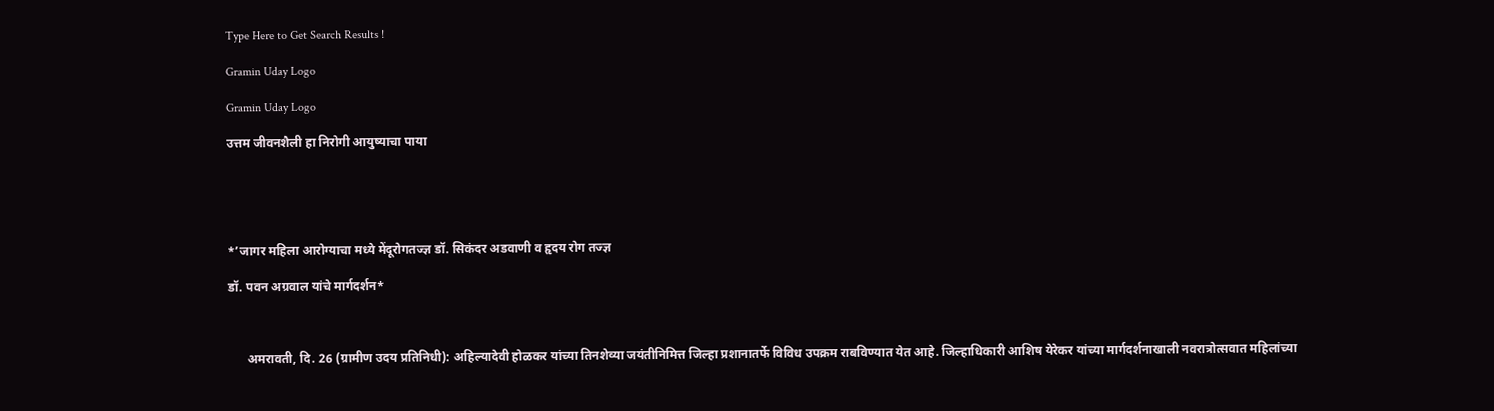Type Here to Get Search Results !

Gramin Uday Logo

Gramin Uday Logo

उत्तम जीवनशैली हा निरोगी आयुष्याचा पाया





*’जागर महिला आरोग्याचा मध्ये मेंदूरोगतज्ज्ञ डॉ. सिकंदर अडवाणी व हृदय रोग तज्ज्ञ

डॉ. पवन अग्रवाल यांचे मार्गदर्शन*



      अमरावती, दि. 26 (ग्रामीण उदय प्रतिनिधी): अहिल्यादेवी होळकर यांच्या तिनशेव्या जयंतीनिमित्त जिल्हा प्रशानातर्फे विविध उपक्रम राबविण्यात येत आहे. जिल्हाधिकारी आशिष येरेकर यांच्या मार्गदर्शनाखाली नवरात्रोत्सवात महिलांच्या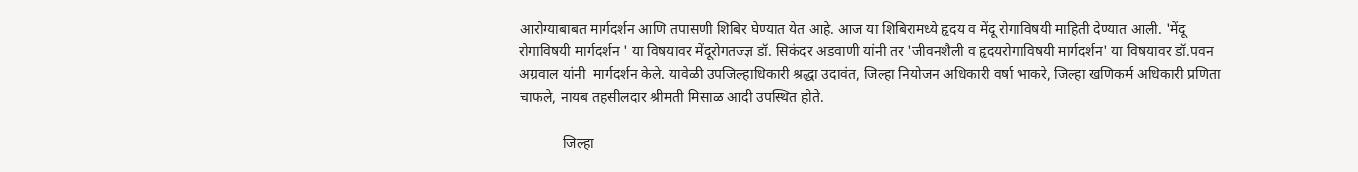आरोग्याबाबत मार्गदर्शन आणि तपासणी शिबिर घेण्यात येत आहे. आज या शिबिरामध्ये हृदय व मेंदू रोगाविषयी माहिती देण्यात आली. 'मेंदू रोगाविषयी मार्गदर्शन ' या विषयावर मेंदूरोगतज्ज्ञ डॉ. सिकंदर अडवाणी यांनी तर 'जीवनशैली व हृदयरोगाविषयी मार्गदर्शन' या विषयावर डॉ.पवन अग्रवाल यांनी  मार्गदर्शन केले. यावेळी उपजिल्हाधिकारी श्रद्धा उदावंत, जिल्हा नियोजन अधिकारी वर्षा भाकरे, जिल्हा खणिकर्म अधिकारी प्रणिता चाफले, नायब तहसीलदार श्रीमती मिसाळ आदी उपस्थित होते.

            जिल्हा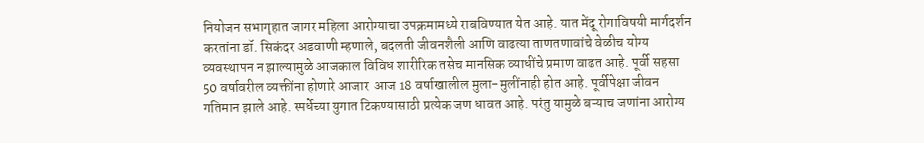नियोजन सभागृहात जागर महिला आरोग्याचा उपक्रमामध्ये राबविण्यात येत आहे. यात मेंदू रोगाविषयी मार्गदर्शन करतांना डॉ. सिकंदर अडवाणी म्हणाले, बदलती जीवनशैली आणि वाढत्या ताणतणावांचे वेळीच योग्य व्यवस्थापन न झाल्यामुळे आजकाल विविध शारीरिक तसेच मानसिक व्याधींचे प्रमाण वाढत आहे. पूर्वी सहसा 50 वर्षावरील व्यक्तींना होणारे आजार  आज 18 वर्षाखालील मुला-मुलींनाही होत आहे. पूर्वीपेक्षा जीवन गतिमान झाले आहे. स्पर्धेच्या युगात टिकण्यासाठी प्रत्येक जण धावत आहे. परंतु यामुळे बऱ्याच जणांना आरोग्य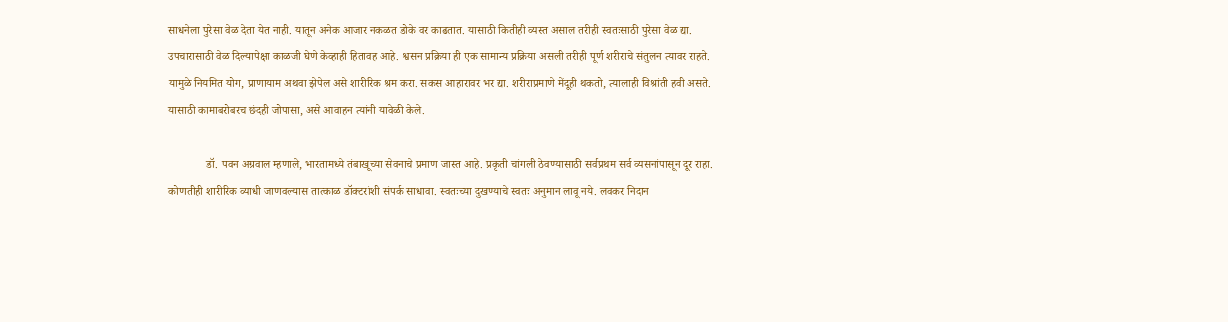साधनेला पुरेसा वेळ देता येत नाही. यातून अनेक आजार नकळत डोके वर काढतात. यासाठी कितीही व्यस्त असाल तरीही स्वतःसाठी पुरेसा वेळ द्या. उपचारासाठी वेळ दिल्यापेक्षा काळजी घेणे केव्हाही हितावह आहे. श्वसन प्रक्रिया ही एक सामान्य प्रक्रिया असली तरीही पूर्ण शरीराचे संतुलन त्यावर राहते. यामुळे नियमित योग, प्राणायाम अथवा झेपेल असे शारीरिक श्रम करा. सकस आहारावर भर द्या. शरीराप्रमाणे मेंदूही थकतो, त्यालाही विश्रांती हवी असते. यासाठी कामाबरोबरच छंदही जोपासा, असे आवाहन त्यांनी यावेळी केले.

             डॉ. पवन अग्रवाल म्हणाले, भारतामध्ये तंबाखूच्या सेवनाचे प्रमाण जास्त आहे. प्रकृती चांगली ठेवण्यासाठी सर्वप्रथम सर्व व्यसनांपासून दूर राहा. कोणतीही शारीरिक व्याधी जाणवल्यास तात्काळ डॉक्टरांशी संपर्क साधावा. स्वतःच्या दुखण्याचे स्वतः अनुमान लावू नये. लवकर निदान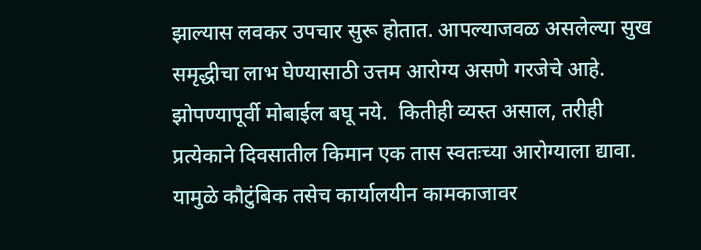झाल्यास लवकर उपचार सुरू होतात. आपल्याजवळ असलेल्या सुख समृद्धीचा लाभ घेण्यासाठी उत्तम आरोग्य असणे गरजेचे आहे. झोपण्यापूर्वी मोबाईल बघू नये.  कितीही व्यस्त असाल, तरीही प्रत्येकाने दिवसातील किमान एक तास स्वतःच्या आरोग्याला द्यावा. यामुळे कौटुंबिक तसेच कार्यालयीन कामकाजावर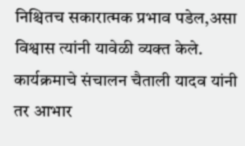निश्चितच सकारात्मक प्रभाव पडेल,असा विश्वास त्यांनी यावेळी व्यक्त केले. कार्यक्रमाचे संचालन चैताली यादव यांनी तर आभार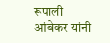रूपाली आंबेकर यांनी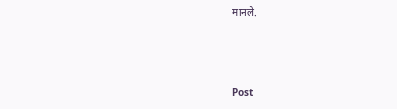मानले.



Post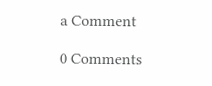a Comment

0 Comments